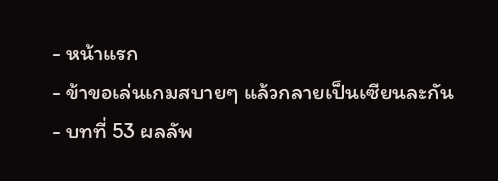- หน้าแรก
- ข้าขอเล่นเกมสบายๆ แล้วกลายเป็นเซียนละกัน
- บทที่ 53 ผลลัพ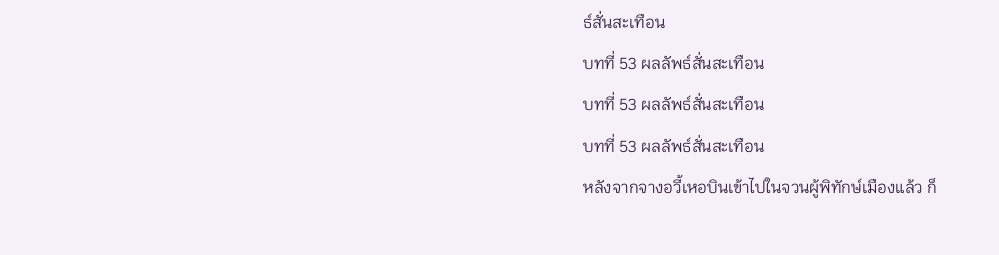ธ์สั่นสะเทือน
บทที่ 53 ผลลัพธ์สั่นสะเทือน
บทที่ 53 ผลลัพธ์สั่นสะเทือน
บทที่ 53 ผลลัพธ์สั่นสะเทือน
หลังจากจางอวี้เหอบินเข้าไปในจวนผู้พิทักษ์เมืองแล้ว ก็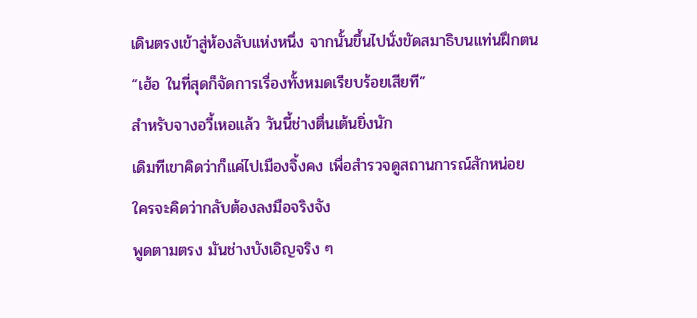เดินตรงเข้าสู่ห้องลับแห่งหนึ่ง จากนั้นขึ้นไปนั่งขัดสมาธิบนแท่นฝึกตน
“เฮ้อ ในที่สุดก็จัดการเรื่องทั้งหมดเรียบร้อยเสียที”
สำหรับจางอวี้เหอแล้ว วันนี้ช่างตื่นเต้นยิ่งนัก
เดิมทีเขาคิดว่าก็แค่ไปเมืองจิ้งคง เพื่อสำรวจดูสถานการณ์สักหน่อย
ใครจะคิดว่ากลับต้องลงมือจริงจัง
พูดตามตรง มันช่างบังเอิญจริง ๆ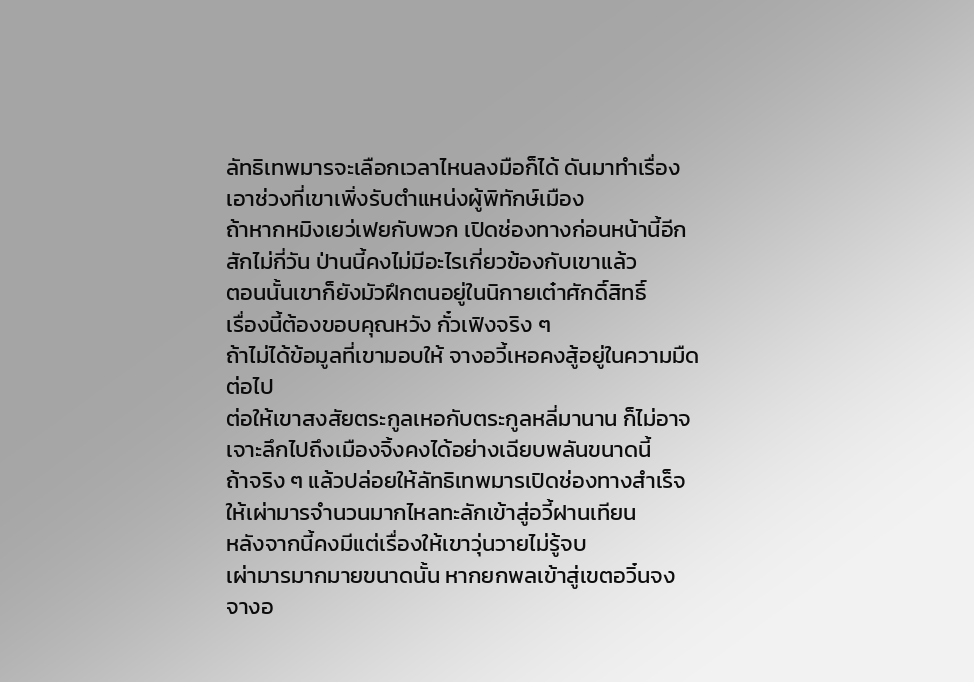ลัทธิเทพมารจะเลือกเวลาไหนลงมือก็ได้ ดันมาทำเรื่องเอาช่วงที่เขาเพิ่งรับตำแหน่งผู้พิทักษ์เมือง
ถ้าหากหมิงเยว่เฟยกับพวก เปิดช่องทางก่อนหน้านี้อีกสักไม่กี่วัน ป่านนี้คงไม่มีอะไรเกี่ยวข้องกับเขาแล้ว
ตอนนั้นเขาก็ยังมัวฝึกตนอยู่ในนิกายเต๋าศักดิ์สิทธิ์
เรื่องนี้ต้องขอบคุณหวัง กั๋วเฟิงจริง ๆ
ถ้าไม่ได้ข้อมูลที่เขามอบให้ จางอวี้เหอคงสู้อยู่ในความมืดต่อไป
ต่อให้เขาสงสัยตระกูลเหอกับตระกูลหลี่มานาน ก็ไม่อาจเจาะลึกไปถึงเมืองจิ้งคงได้อย่างเฉียบพลันขนาดนี้
ถ้าจริง ๆ แล้วปล่อยให้ลัทธิเทพมารเปิดช่องทางสำเร็จ ให้เผ่ามารจำนวนมากไหลทะลักเข้าสู่อวี้ฝานเทียน
หลังจากนี้คงมีแต่เรื่องให้เขาวุ่นวายไม่รู้จบ
เผ่ามารมากมายขนาดนั้น หากยกพลเข้าสู่เขตอวิ๋นจง
จางอ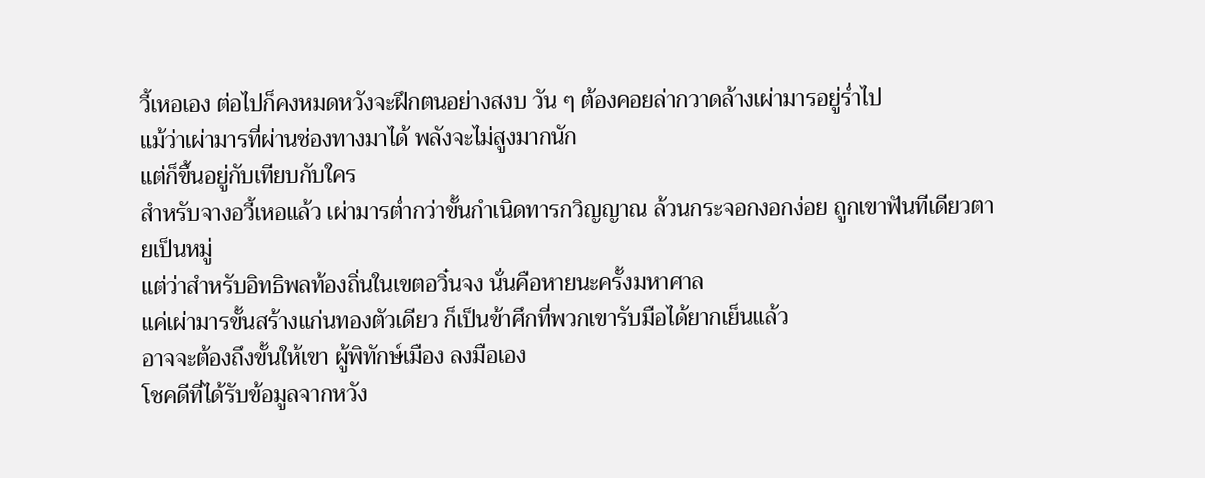วี้เหอเอง ต่อไปก็คงหมดหวังจะฝึกตนอย่างสงบ วัน ๆ ต้องคอยล่ากวาดล้างเผ่ามารอยู่ร่ำไป
แม้ว่าเผ่ามารที่ผ่านช่องทางมาได้ พลังจะไม่สูงมากนัก
แต่ก็ขึ้นอยู่กับเทียบกับใคร
สำหรับจางอวี้เหอแล้ว เผ่ามารต่ำกว่าขั้นกำเนิดทารกวิญญาณ ล้วนกระจอกงอกง่อย ถูกเขาฟันทีเดียวตายเป็นหมู่
แต่ว่าสำหรับอิทธิพลท้องถิ่นในเขตอวิ๋นจง นั่นคือหายนะครั้งมหาศาล
แค่เผ่ามารขั้นสร้างแก่นทองตัวเดียว ก็เป็นข้าศึกที่พวกเขารับมือได้ยากเย็นแล้ว
อาจจะต้องถึงขั้นให้เขา ผู้พิทักษ์เมือง ลงมือเอง
โชคดีที่ได้รับข้อมูลจากหวัง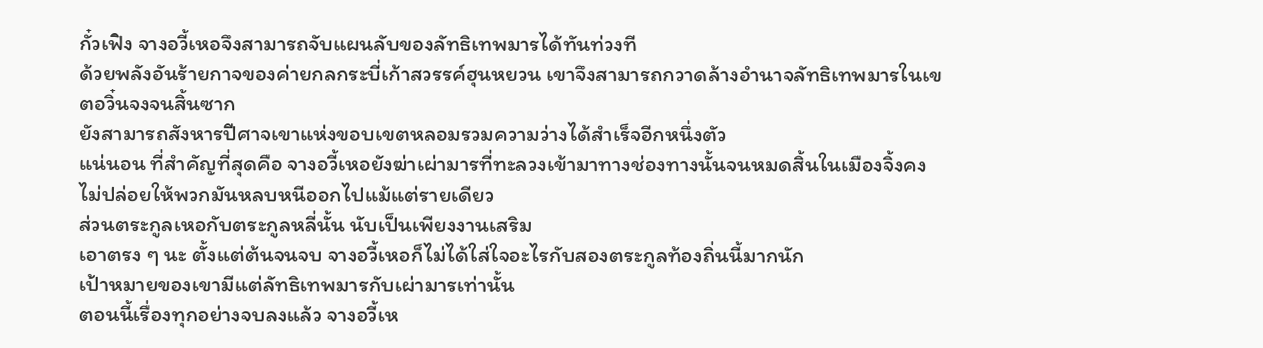กั๋วเฟิง จางอวี้เหอจึงสามารถจับแผนลับของลัทธิเทพมารได้ทันท่วงที
ด้วยพลังอันร้ายกาจของค่ายกลกระบี่เก้าสวรรค์ฮุนหยวน เขาจึงสามารถกวาดล้างอำนาจลัทธิเทพมารในเขตอวิ๋นจงจนสิ้นซาก
ยังสามารถสังหารปีศาจเขาแห่งขอบเขตหลอมรวมความว่างได้สำเร็จอีกหนึ่งตัว
แน่นอน ที่สำคัญที่สุดคือ จางอวี้เหอยังฆ่าเผ่ามารที่ทะลวงเข้ามาทางช่องทางนั้นจนหมดสิ้นในเมืองจิ้งคง
ไม่ปล่อยให้พวกมันหลบหนีออกไปแม้แต่รายเดียว
ส่วนตระกูลเหอกับตระกูลหลี่นั้น นับเป็นเพียงงานเสริม
เอาตรง ๆ นะ ตั้งแต่ต้นจนจบ จางอวี้เหอก็ไม่ได้ใส่ใจอะไรกับสองตระกูลท้องถิ่นนี้มากนัก
เป้าหมายของเขามีแต่ลัทธิเทพมารกับเผ่ามารเท่านั้น
ตอนนี้เรื่องทุกอย่างจบลงแล้ว จางอวี้เห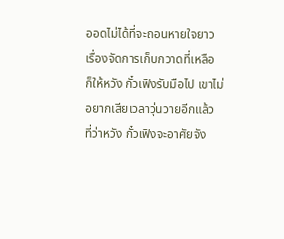ออดไม่ได้ที่จะถอนหายใจยาว
เรื่องจัดการเก็บกวาดที่เหลือ ก็ให้หวัง กั๋วเฟิงรับมือไป เขาไม่อยากเสียเวลาวุ่นวายอีกแล้ว
ที่ว่าหวัง กั๋วเฟิงจะอาศัยจัง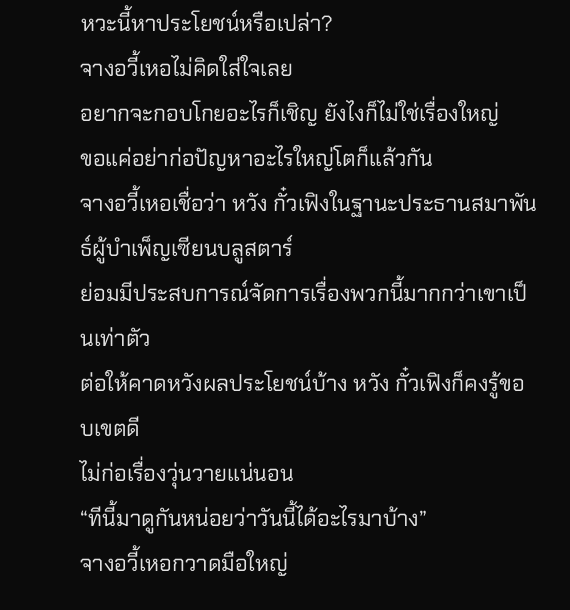หวะนี้หาประโยชน์หรือเปล่า?
จางอวี้เหอไม่คิดใส่ใจเลย
อยากจะกอบโกยอะไรก็เชิญ ยังไงก็ไม่ใช่เรื่องใหญ่
ขอแค่อย่าก่อปัญหาอะไรใหญ่โตก็แล้วกัน
จางอวี้เหอเชื่อว่า หวัง กั๋วเฟิงในฐานะประธานสมาพันธ์ผู้บำเพ็ญเซียนบลูสตาร์
ย่อมมีประสบการณ์จัดการเรื่องพวกนี้มากกว่าเขาเป็นเท่าตัว
ต่อให้คาดหวังผลประโยชน์บ้าง หวัง กั๋วเฟิงก็คงรู้ขอบเขตดี
ไม่ก่อเรื่องวุ่นวายแน่นอน
“ทีนี้มาดูกันหน่อยว่าวันนี้ได้อะไรมาบ้าง”
จางอวี้เหอกวาดมือใหญ่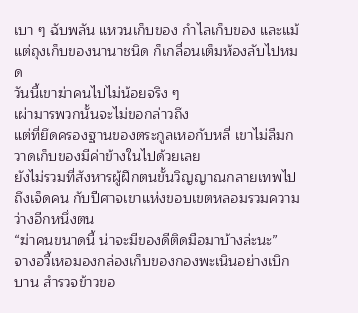เบา ๆ ฉับพลัน แหวนเก็บของ กำไลเก็บของ และแม้แต่ถุงเก็บของนานาชนิด ก็เกลื่อนเต็มห้องลับไปหมด
วันนี้เขาฆ่าคนไปไม่น้อยจริง ๆ
เผ่ามารพวกนั้นจะไม่ขอกล่าวถึง
แต่ที่ยึดครองฐานของตระกูลเหอกับหลี่ เขาไม่ลืมกวาดเก็บของมีค่าข้างในไปด้วยเลย
ยังไม่รวมที่สังหารผู้ฝึกตนขั้นวิญญาณกลายเทพไปถึงเจ็ดคน กับปีศาจเขาแห่งขอบเขตหลอมรวมความว่างอีกหนึ่งตน
“ฆ่าคนขนาดนี้ น่าจะมีของดีติดมือมาบ้างล่ะนะ”
จางอวี้เหอมองกล่องเก็บของกองพะเนินอย่างเบิกบาน สำรวจข้าวขอ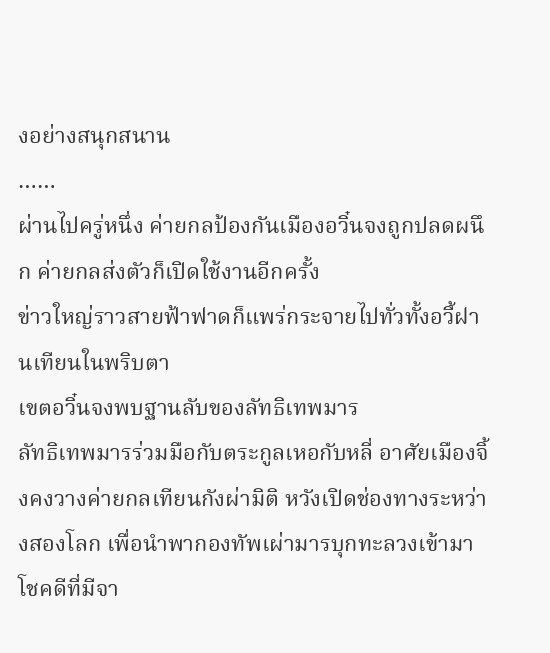งอย่างสนุกสนาน
……
ผ่านไปครู่หนึ่ง ค่ายกลป้องกันเมืองอวิ๋นจงถูกปลดผนึก ค่ายกลส่งตัวก็เปิดใช้งานอีกครั้ง
ข่าวใหญ่ราวสายฟ้าฟาดก็แพร่กระจายไปทั่วทั้งอวี้ฝานเทียนในพริบตา
เขตอวิ๋นจงพบฐานลับของลัทธิเทพมาร
ลัทธิเทพมารร่วมมือกับตระกูลเหอกับหลี่ อาศัยเมืองจิ้งคงวางค่ายกลเทียนกังผ่ามิติ หวังเปิดช่องทางระหว่างสองโลก เพื่อนำพากองทัพเผ่ามารบุกทะลวงเข้ามา
โชคดีที่มีจา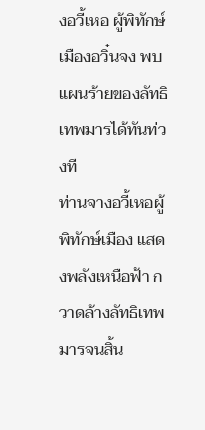งอวี้เหอ ผู้พิทักษ์เมืองอวิ๋นจง พบแผนร้ายของลัทธิเทพมารได้ทันท่วงที
ท่านจางอวี้เหอผู้พิทักษ์เมือง แสดงพลังเหนือฟ้า กวาดล้างลัทธิเทพมารจนสิ้น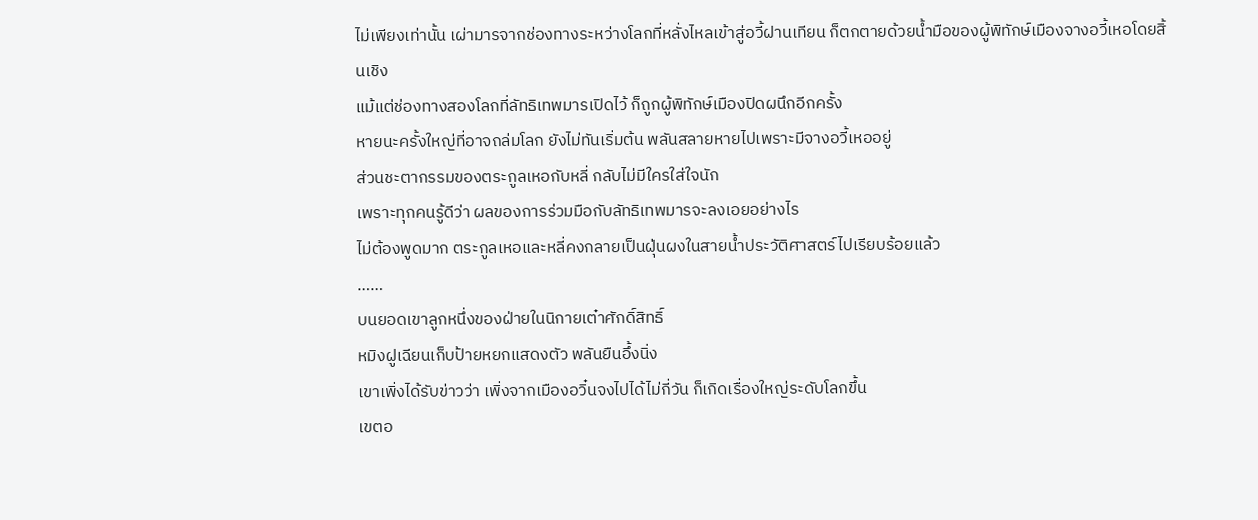ไม่เพียงเท่านั้น เผ่ามารจากช่องทางระหว่างโลกที่หลั่งไหลเข้าสู่อวี้ฝานเทียน ก็ตกตายด้วยน้ำมือของผู้พิทักษ์เมืองจางอวี้เหอโดยสิ้นเชิง
แม้แต่ช่องทางสองโลกที่ลัทธิเทพมารเปิดไว้ ก็ถูกผู้พิทักษ์เมืองปิดผนึกอีกครั้ง
หายนะครั้งใหญ่ที่อาจถล่มโลก ยังไม่ทันเริ่มต้น พลันสลายหายไปเพราะมีจางอวี้เหออยู่
ส่วนชะตากรรมของตระกูลเหอกับหลี่ กลับไม่มีใครใส่ใจนัก
เพราะทุกคนรู้ดีว่า ผลของการร่วมมือกับลัทธิเทพมารจะลงเอยอย่างไร
ไม่ต้องพูดมาก ตระกูลเหอและหลี่คงกลายเป็นฝุ่นผงในสายน้ำประวัติศาสตร์ไปเรียบร้อยแล้ว
……
บนยอดเขาลูกหนึ่งของฝ่ายในนิกายเต๋าศักดิ์สิทธิ์
หมิงฝูเฉียนเก็บป้ายหยกแสดงตัว พลันยืนอึ้งนิ่ง
เขาเพิ่งได้รับข่าวว่า เพิ่งจากเมืองอวิ๋นจงไปได้ไม่กี่วัน ก็เกิดเรื่องใหญ่ระดับโลกขึ้น
เขตอ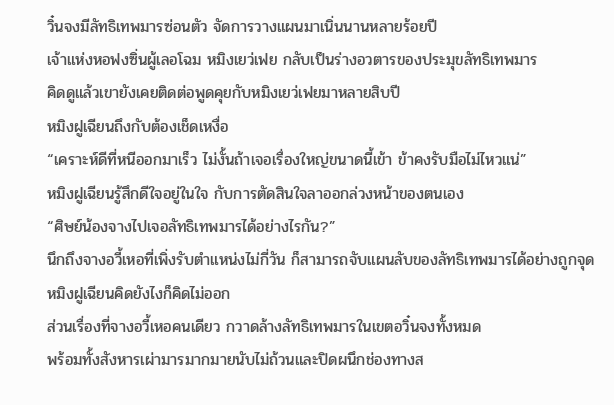วิ๋นจงมีลัทธิเทพมารซ่อนตัว จัดการวางแผนมาเนิ่นนานหลายร้อยปี
เจ้าแห่งหอฟงซิ่นผู้เลอโฉม หมิงเยว่เฟย กลับเป็นร่างอวตารของประมุขลัทธิเทพมาร
คิดดูแล้วเขายังเคยติดต่อพูดคุยกับหมิงเยว่เฟยมาหลายสิบปี
หมิงฝูเฉียนถึงกับต้องเช็ดเหงื่อ
“เคราะห์ดีที่หนีออกมาเร็ว ไม่งั้นถ้าเจอเรื่องใหญ่ขนาดนี้เข้า ข้าคงรับมือไม่ไหวแน่”
หมิงฝูเฉียนรู้สึกดีใจอยู่ในใจ กับการตัดสินใจลาออกล่วงหน้าของตนเอง
“ศิษย์น้องจางไปเจอลัทธิเทพมารได้อย่างไรกัน?”
นึกถึงจางอวี้เหอที่เพิ่งรับตำแหน่งไม่กี่วัน ก็สามารถจับแผนลับของลัทธิเทพมารได้อย่างถูกจุด
หมิงฝูเฉียนคิดยังไงก็คิดไม่ออก
ส่วนเรื่องที่จางอวี้เหอคนเดียว กวาดล้างลัทธิเทพมารในเขตอวิ๋นจงทั้งหมด
พร้อมทั้งสังหารเผ่ามารมากมายนับไม่ถ้วนและปิดผนึกช่องทางส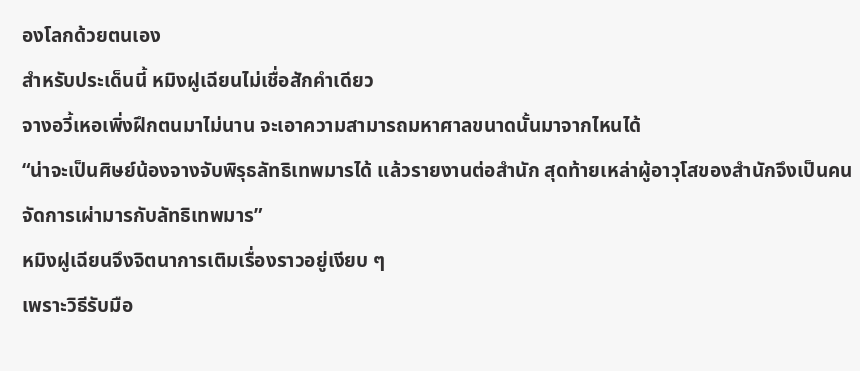องโลกด้วยตนเอง
สำหรับประเด็นนี้ หมิงฝูเฉียนไม่เชื่อสักคำเดียว
จางอวี้เหอเพิ่งฝึกตนมาไม่นาน จะเอาความสามารถมหาศาลขนาดนั้นมาจากไหนได้
“น่าจะเป็นศิษย์น้องจางจับพิรุธลัทธิเทพมารได้ แล้วรายงานต่อสำนัก สุดท้ายเหล่าผู้อาวุโสของสำนักจึงเป็นคนจัดการเผ่ามารกับลัทธิเทพมาร”
หมิงฝูเฉียนจึงจิตนาการเติมเรื่องราวอยู่เงียบ ๆ
เพราะวิธีรับมือ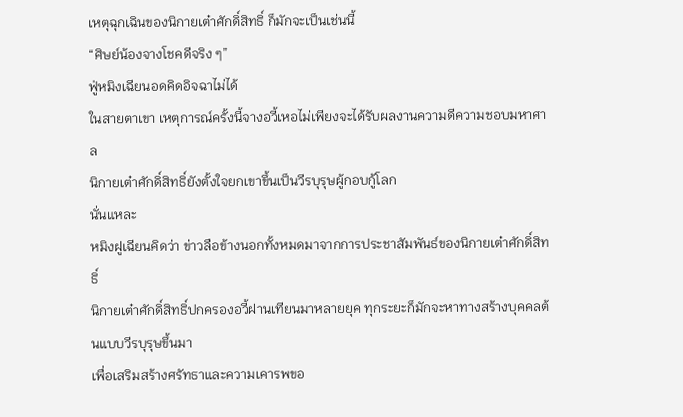เหตุฉุกเฉินของนิกายเต๋าศักดิ์สิทธิ์ ก็มักจะเป็นเช่นนี้
“ศิษย์น้องจางโชคดีจริง ๆ”
ฟู่หมิงเฉียนอดคิดอิจฉาไม่ได้
ในสายตาเขา เหตุการณ์ครั้งนี้จางอวี้เหอไม่เพียงจะได้รับผลงานความดีความชอบมหาศาล
นิกายเต๋าศักดิ์สิทธิ์ยังตั้งใจยกเขาขึ้นเป็นวีรบุรุษผู้กอบกู้โลก
นั่นแหละ
หมิงฝูเฉียนคิดว่า ข่าวลือข้างนอกทั้งหมดมาจากการประชาสัมพันธ์ของนิกายเต๋าศักดิ์สิทธิ์
นิกายเต๋าศักดิ์สิทธิ์ปกครองอวี้ฝานเทียนมาหลายยุค ทุกระยะก็มักจะหาทางสร้างบุคคลต้นแบบวีรบุรุษขึ้นมา
เพื่อเสริมสร้างศรัทธาและความเคารพขอ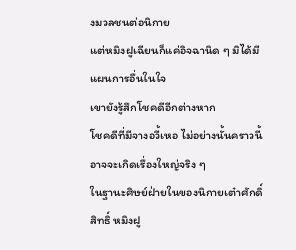งมวลชนต่อนิกาย
แต่หมิงฝูเฉียนก็แค่อิจฉานิด ๆ มิได้มีแผนการอื่นในใจ
เขายังรู้สึกโชคดีอีกต่างหาก
โชคดีที่มีจางอวี้เหอ ไม่อย่างนั้นคราวนี้อาจจะเกิดเรื่องใหญ่จริง ๆ
ในฐานะศิษย์ฝ่ายในของนิกายเต๋าศักดิ์สิทธิ์ หมิงฝู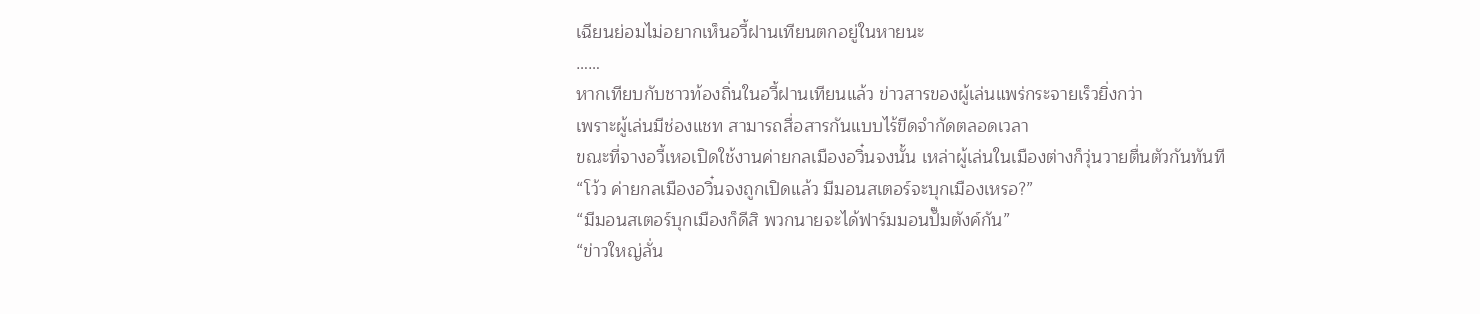เฉียนย่อมไม่อยากเห็นอวี้ฝานเทียนตกอยู่ในหายนะ
……
หากเทียบกับชาวท้องถิ่นในอวี้ฝานเทียนแล้ว ข่าวสารของผู้เล่นแพร่กระจายเร็วยิ่งกว่า
เพราะผู้เล่นมีช่องแชท สามารถสื่อสารกันแบบไร้ขีดจำกัดตลอดเวลา
ขณะที่จางอวี้เหอเปิดใช้งานค่ายกลเมืองอวิ๋นจงนั้น เหล่าผู้เล่นในเมืองต่างก็วุ่นวายตื่นตัวกันทันที
“โว้ว ค่ายกลเมืองอวิ๋นจงถูกเปิดแล้ว มีมอนสเตอร์จะบุกเมืองเหรอ?”
“มีมอนสเตอร์บุกเมืองก็ดีสิ พวกนายจะได้ฟาร์มมอนปั๊มตังค์กัน”
“ข่าวใหญ่ลั่น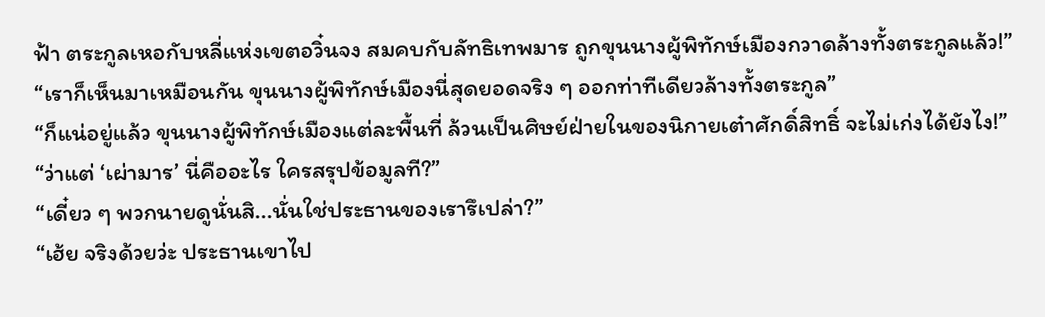ฟ้า ตระกูลเหอกับหลี่แห่งเขตอวิ๋นจง สมคบกับลัทธิเทพมาร ถูกขุนนางผู้พิทักษ์เมืองกวาดล้างทั้งตระกูลแล้ว!”
“เราก็เห็นมาเหมือนกัน ขุนนางผู้พิทักษ์เมืองนี่สุดยอดจริง ๆ ออกท่าทีเดียวล้างทั้งตระกูล”
“ก็แน่อยู่แล้ว ขุนนางผู้พิทักษ์เมืองแต่ละพื้นที่ ล้วนเป็นศิษย์ฝ่ายในของนิกายเต๋าศักดิ์สิทธิ์ จะไม่เก่งได้ยังไง!”
“ว่าแต่ ‘เผ่ามาร’ นี่คืออะไร ใครสรุปข้อมูลที?”
“เดี๋ยว ๆ พวกนายดูนั่นสิ...นั่นใช่ประธานของเรารึเปล่า?”
“เฮ้ย จริงด้วยว่ะ ประธานเขาไป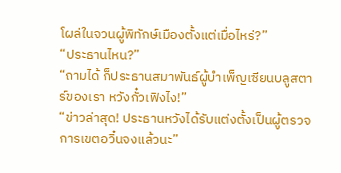โผล่ในจวนผู้พิทักษ์เมืองตั้งแต่เมื่อไหร่?”
“ประธานไหน?”
“ถามได้ ก็ประธานสมาพันธ์ผู้บำเพ็ญเซียนบลูสตาร์ของเรา หวังกั๋วเฟิงไง!”
“ข่าวล่าสุด! ประธานหวังได้รับแต่งตั้งเป็นผู้ตรวจการเขตอวิ๋นจงแล้วนะ”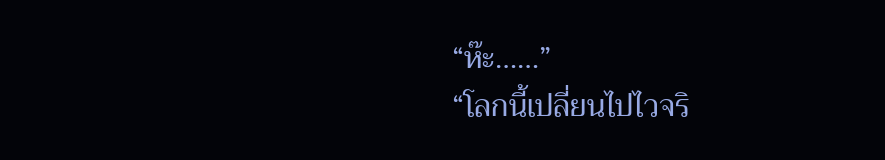“ห๊ะ……”
“โลกนี้เปลี่ยนไปไวจริ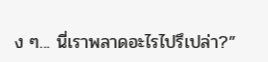ง ๆ... นี่เราพลาดอะไรไปรึเปล่า?”